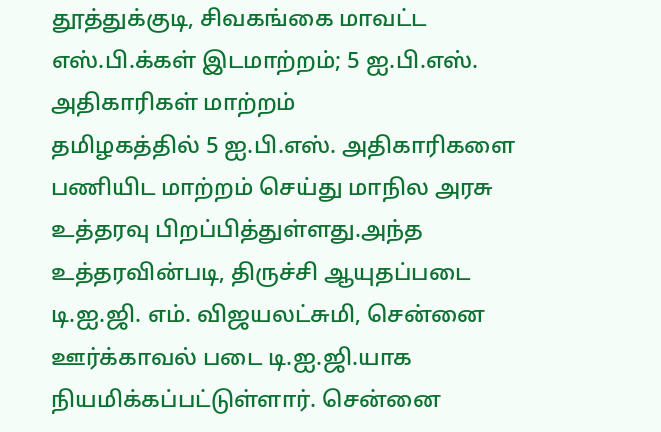தூத்துக்குடி, சிவகங்கை மாவட்ட எஸ்.பி.க்கள் இடமாற்றம்; 5 ஐ.பி.எஸ். அதிகாரிகள் மாற்றம்
தமிழகத்தில் 5 ஐ.பி.எஸ். அதிகாரிகளை பணியிட மாற்றம் செய்து மாநில அரசு உத்தரவு பிறப்பித்துள்ளது.அந்த உத்தரவின்படி, திருச்சி ஆயுதப்படை டி.ஐ.ஜி. எம். விஜயலட்சுமி, சென்னை ஊர்க்காவல் படை டி.ஐ.ஜி.யாக நியமிக்கப்பட்டுள்ளார். சென்னை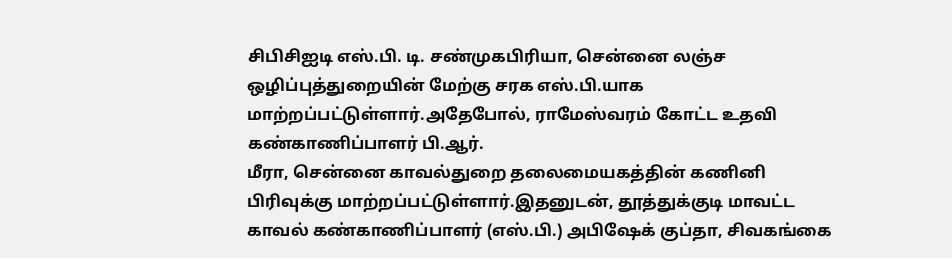சிபிசிஐடி எஸ்.பி. டி. சண்முகபிரியா, சென்னை லஞ்ச ஒழிப்புத்துறையின் மேற்கு சரக எஸ்.பி.யாக மாற்றப்பட்டுள்ளார்.அதேபோல், ராமேஸ்வரம் கோட்ட உதவி கண்காணிப்பாளர் பி.ஆர்.
மீரா, சென்னை காவல்துறை தலைமையகத்தின் கணினி பிரிவுக்கு மாற்றப்பட்டுள்ளார்.இதனுடன், தூத்துக்குடி மாவட்ட காவல் கண்காணிப்பாளர் (எஸ்.பி.) அபிஷேக் குப்தா, சிவகங்கை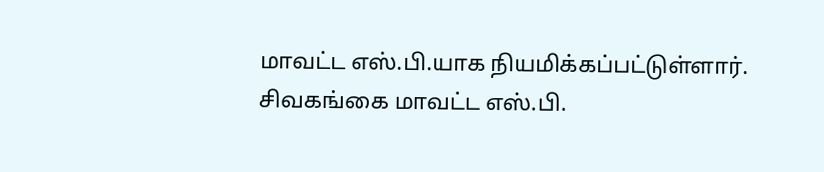மாவட்ட எஸ்.பி.யாக நியமிக்கப்பட்டுள்ளார். சிவகங்கை மாவட்ட எஸ்.பி.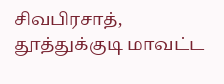சிவபிரசாத், தூத்துக்குடி மாவட்ட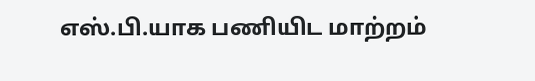எஸ்.பி.யாக பணியிட மாற்றம்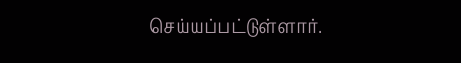செய்யப்பட்டுள்ளார்.